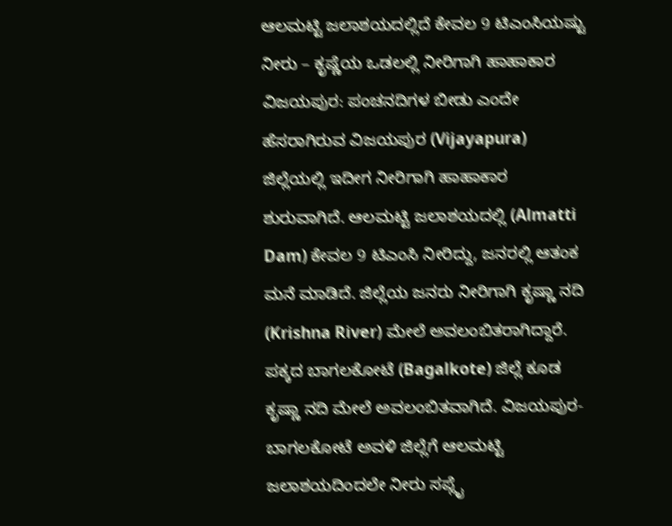ಆಲಮಟ್ಟಿ ಜಲಾಶಯದಲ್ಲಿದೆ ಕೇವಲ 9 ಟಿಎಂಸಿಯಷ್ಟು ನೀರು – ಕೃಷ್ಣೆಯ ಒಡಲಲ್ಲಿ ನೀರಿಗಾಗಿ ಹಾಹಾಕಾರ
ವಿಜಯಪುರ: ಪಂಚನದಿಗಳ ಬೀಡು ಎಂದೇ ಹೆಸರಾಗಿರುವ ವಿಜಯಪುರ (Vijayapura) ಜಿಲ್ಲೆಯಲ್ಲಿ ಇದೀಗ ನೀರಿಗಾಗಿ ಹಾಹಾಕಾರ ಶುರುವಾಗಿದೆ. ಆಲಮಟ್ಟಿ ಜಲಾಶಯದಲ್ಲಿ (Almatti Dam) ಕೇವಲ 9 ಟಿಎಂಸಿ ನೀರಿದ್ದು, ಜನರಲ್ಲಿ ಆತಂಕ ಮನೆ ಮಾಡಿದೆ. ಜಿಲ್ಲೆಯ ಜನರು ನೀರಿಗಾಗಿ ಕೃಷ್ಣಾ ನದಿ (Krishna River) ಮೇಲೆ ಅವಲಂಬಿತರಾಗಿದ್ದಾರೆ. ಪಕ್ಕದ ಬಾಗಲಕೋಟೆ (Bagalkote) ಜಿಲ್ಲೆ ಕೂಡ ಕೃಷ್ಣಾ ನದಿ ಮೇಲೆ ಅವಲಂಬಿತವಾಗಿದೆ. ವಿಜಯಪುರ-ಬಾಗಲಕೋಟೆ ಅವಳಿ ಜಿಲ್ಲೆಗೆ ಆಲಮಟ್ಟಿ ಜಲಾಶಯದಿಂದಲೇ ನೀರು ಸಪ್ಲೈ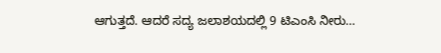ಆಗುತ್ತದೆ. ಆದರೆ ಸದ್ಯ ಜಲಾಶಯದಲ್ಲಿ 9 ಟಿಎಂಸಿ ನೀರು…